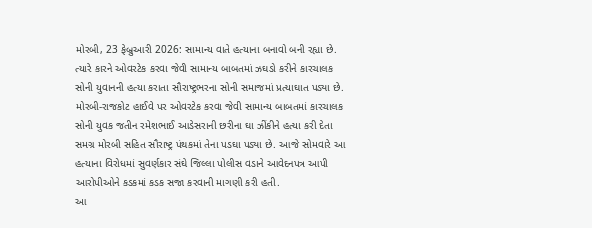મોરબી, 23 ફેબ્રુઆરી 2026: સામાન્ય વાતે હત્યાના બનાવો બની રહ્યા છે. ત્યારે કારને ઓવરટેક કરવા જેવી સામાન્ય બાબતમાં ઝઘડો કરીને કારચાલક સોની યુવાનની હત્યા કરાતા સૌરાષ્ટ્રભરના સોની સમાજમાં પ્રત્યાઘાત પડ્યા છે. મોરબી-રાજકોટ હાઈવે પર ઓવરટેક કરવા જેવી સામાન્ય બાબતમાં કારચાલક સોની યુવક જતીન રમેશભાઈ આડેસરાની છરીના ઘા ઝીંકીને હત્યા કરી દેતા સમગ્ર મોરબી સહિત સૌરાષ્ટ્ર પંથકમાં તેના પડઘા પડ્યા છે. આજે સોમવારે આ હત્યાના વિરોધમાં સુવર્ણકાર સંઘે જિલ્લા પોલીસ વડાને આવેદનપત્ર આપી આરોપીઓને કડકમાં કડક સજા કરવાની માગણી કરી હતી.
આ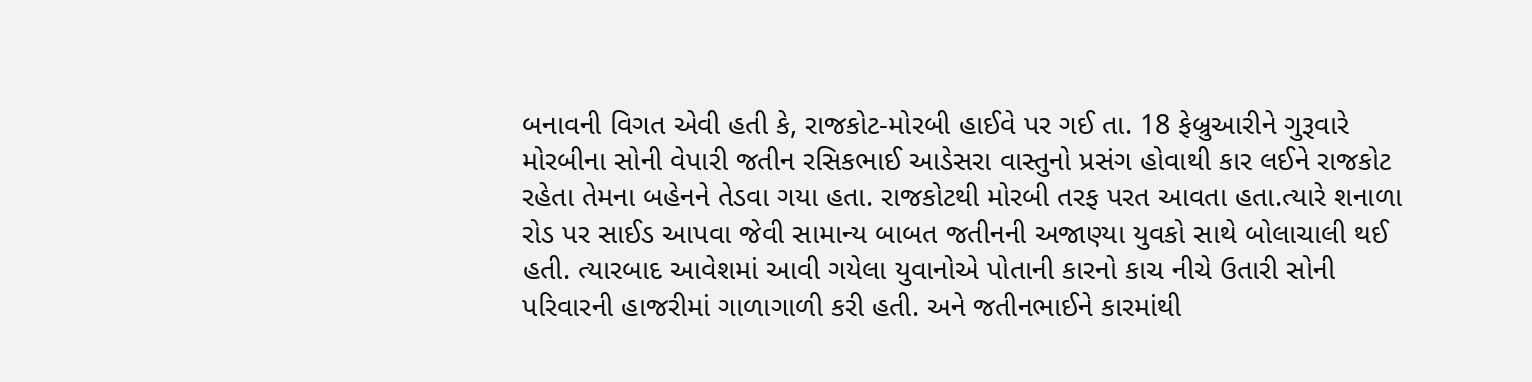બનાવની વિગત એવી હતી કે, રાજકોટ-મોરબી હાઈવે પર ગઈ તા. 18 ફેબ્રુઆરીને ગુરૂવારે મોરબીના સોની વેપારી જતીન રસિકભાઈ આડેસરા વાસ્તુનો પ્રસંગ હોવાથી કાર લઈને રાજકોટ રહેતા તેમના બહેનને તેડવા ગયા હતા. રાજકોટથી મોરબી તરફ પરત આવતા હતા.ત્યારે શનાળા રોડ પર સાઈડ આપવા જેવી સામાન્ય બાબત જતીનની અજાણ્યા યુવકો સાથે બોલાચાલી થઈ હતી. ત્યારબાદ આવેશમાં આવી ગયેલા યુવાનોએ પોતાની કારનો કાચ નીચે ઉતારી સોની પરિવારની હાજરીમાં ગાળાગાળી કરી હતી. અને જતીનભાઈને કારમાંથી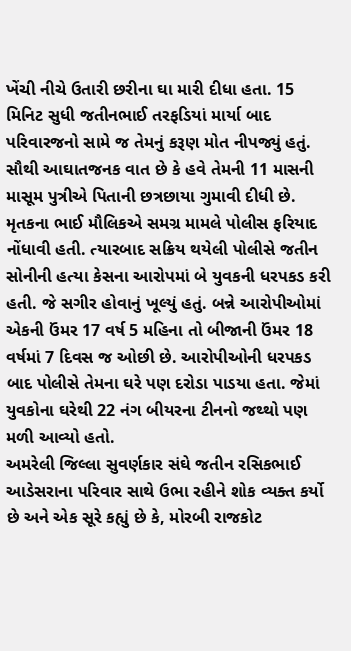ખેંચી નીચે ઉતારી છરીના ઘા મારી દીધા હતા. 15 મિનિટ સુધી જતીનભાઈ તરફડિયાં માર્યા બાદ પરિવારજનો સામે જ તેમનું કરૂણ મોત નીપજ્યું હતું. સૌથી આઘાતજનક વાત છે કે હવે તેમની 11 માસની માસૂમ પુત્રીએ પિતાની છત્રછાયા ગુમાવી દીધી છે.
મૃતકના ભાઈ મૌલિકએ સમગ્ર મામલે પોલીસ ફરિયાદ નોંધાવી હતી. ત્યારબાદ સક્રિય થયેલી પોલીસે જતીન સોનીની હત્યા કેસના આરોપમાં બે યુવકની ધરપકડ કરી હતી. જે સગીર હોવાનું ખૂલ્યું હતું. બન્ને આરોપીઓમાં એકની ઉંમર 17 વર્ષ 5 મહિના તો બીજાની ઉંમર 18 વર્ષમાં 7 દિવસ જ ઓછી છે. આરોપીઓની ધરપકડ બાદ પોલીસે તેમના ઘરે પણ દરોડા પાડયા હતા. જેમાં યુવકોના ઘરેથી 22 નંગ બીયરના ટીનનો જથ્થો પણ મળી આવ્યો હતો.
અમરેલી જિલ્લા સુવર્ણકાર સંઘે જતીન રસિકભાઈ આડેસરાના પરિવાર સાથે ઉભા રહીને શોક વ્યક્ત કર્યો છે અને એક સૂરે કહ્યું છે કે, મોરબી રાજકોટ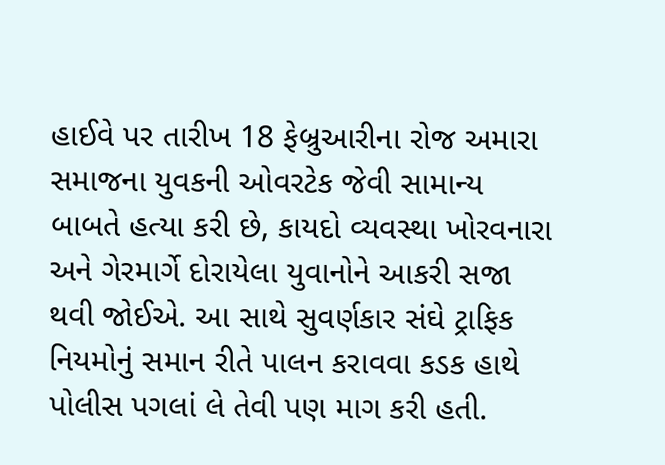હાઈવે પર તારીખ 18 ફેબ્રુઆરીના રોજ અમારા સમાજના યુવકની ઓવરટેક જેવી સામાન્ય બાબતે હત્યા કરી છે, કાયદો વ્યવસ્થા ખોરવનારા અને ગેરમાર્ગે દોરાયેલા યુવાનોને આકરી સજા થવી જોઈએ. આ સાથે સુવર્ણકાર સંઘે ટ્રાફિક નિયમોનું સમાન રીતે પાલન કરાવવા કડક હાથે પોલીસ પગલાં લે તેવી પણ માગ કરી હતી.